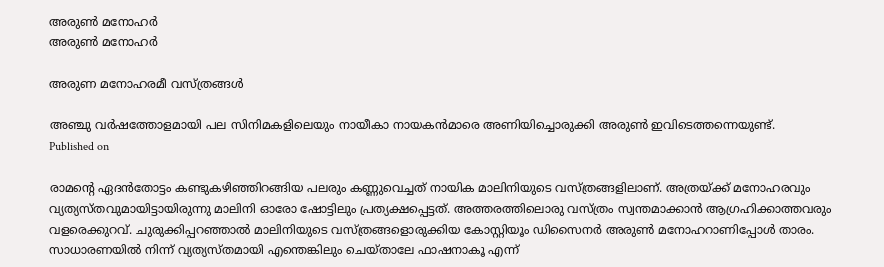അരുണ്‍ മനോഹര്‍
അരുണ്‍ മനോഹര്‍

അരുണ മനോഹരമീ വസ്ത്രങ്ങള്‍

അഞ്ചു വര്‍ഷത്തോളമായി പല സിനിമകളിലെയും നായീകാ നായകന്‍മാരെ അണിയിച്ചൊരുക്കി അരുണ്‍ ഇവിടെത്തന്നെയുണ്ട്.
Published on

രാമന്റെ ഏദന്‍തോട്ടം കണ്ടുകഴിഞ്ഞിറങ്ങിയ പലരും കണ്ണുവെച്ചത് നായിക മാലിനിയുടെ വസ്ത്രങ്ങളിലാണ്. അത്രയ്ക്ക് മനോഹരവും വ്യത്യസ്തവുമായിട്ടായിരുന്നു മാലിനി ഓരോ ഷോട്ടിലും പ്രത്യക്ഷപ്പെട്ടത്. അത്തരത്തിലൊരു വസ്ത്രം സ്വന്തമാക്കാന്‍ ആഗ്രഹിക്കാത്തവരും വളരെക്കുറവ്. ചുരുക്കിപ്പറഞ്ഞാല്‍ മാലിനിയുടെ വസ്ത്രങ്ങളൊരുക്കിയ കോസ്റ്റിയൂം ഡിസൈനര്‍ അരുണ്‍ മനോഹറാണിപ്പോള്‍ താരം. സാധാരണയില്‍ നിന്ന് വ്യത്യസ്തമായി എന്തെങ്കിലും ചെയ്താലേ ഫാഷനാകൂ എന്ന്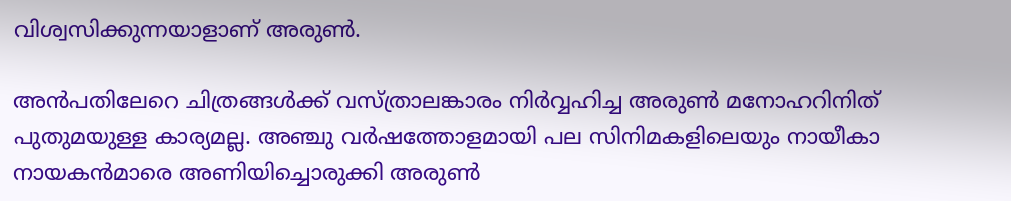വിശ്വസിക്കുന്നയാളാണ് അരുണ്‍.

അന്‍പതിലേറെ ചിത്രങ്ങള്‍ക്ക് വസ്ത്രാലങ്കാരം നിര്‍വ്വഹിച്ച അരുണ്‍ മനോഹറിനിത് പുതുമയുള്ള കാര്യമല്ല. അഞ്ചു വര്‍ഷത്തോളമായി പല സിനിമകളിലെയും നായീകാ നായകന്‍മാരെ അണിയിച്ചൊരുക്കി അരുണ്‍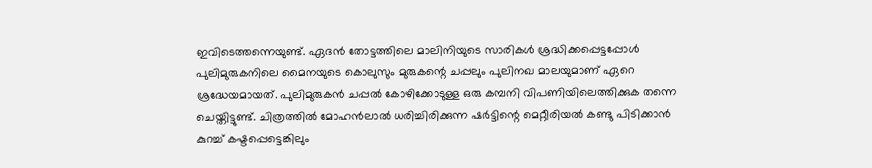ഇവിടെത്തന്നെയുണ്ട്. ഏദന്‍ തോട്ടത്തിലെ മാലിനിയുടെ സാരികള്‍ ശ്രദ്ധിക്കപ്പെട്ടപ്പോള്‍ പുലിമുരുകനിലെ മൈനയുടെ കൊലുസും മുരുകന്റെ ചപ്പലും പുലിനഖ മാലയുമാണ് ഏറെ ശ്രദ്ധേയമായത്. പുലിമുരുകന്‍ ചപ്പല്‍ കോഴിക്കോടുള്ള ഒരു കമ്പനി വിപണിയിലെത്തിക്കുക തന്നെ ചെയ്തിട്ടുണ്ട്. ചിത്രത്തില്‍ മോഹന്‍ലാല്‍ ധരിച്ചിരിക്കുന്ന ഷര്‍ട്ടിന്റെ മെറ്റീരിയല്‍ കണ്ടു പിടിക്കാന്‍ കുറച്ച് കഷ്ടപ്പെട്ടെങ്കിലും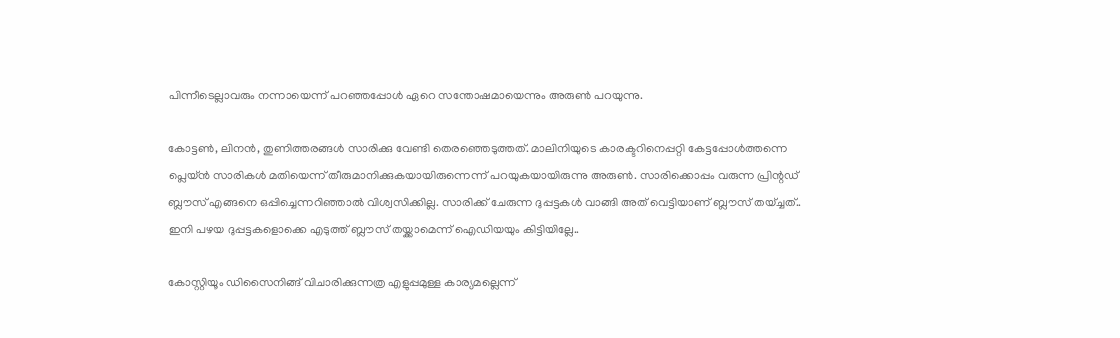പിന്നീടെല്ലാവരും നന്നായെന്ന് പറഞ്ഞപ്പോള്‍ ഏറെ സന്തോഷമായെന്നും അരുണ്‍ പറയുന്നു.

കോട്ടണ്‍, ലിനന്‍, തുണിത്തരങ്ങള്‍ സാരിക്കു വേണ്ടി തെരഞ്ഞെടുത്തത്. മാലിനിയുടെ കാരക്ടറിനെപ്പറ്റി കേട്ടപ്പോള്‍ത്തന്നെ പ്ലെയ്ന്‍ സാരികള്‍ മതിയെന്ന് തീരുമാനിക്കുകയായിരുന്നെന്ന് പറയുകയായിരുന്നു അരുണ്‍. സാരിക്കൊപ്പം വരുന്ന പ്രിന്റഡ് ബ്ലൗസ് എങ്ങനെ ഒപ്പിച്ചെന്നറിഞ്ഞാല്‍ വിശ്വസിക്കില്ല. സാരിക്ക് ചേരുന്ന ദുപ്പട്ടകള്‍ വാങ്ങി അത് വെട്ടിയാണ് ബ്ലൗസ് തയ്ച്ചത്.. ഇനി പഴയ ദുപ്പട്ടകളൊക്കെ എടുത്ത് ബ്ലൗസ് തയ്ക്കാമെന്ന് ഐഡിയയും കിട്ടിയില്ലേ..

കോസ്റ്റിയൂം ഡിസൈനിങ്ങ് വിചാരിക്കുന്നത്ര എളുപ്പമുള്ള കാര്യമല്ലെന്ന്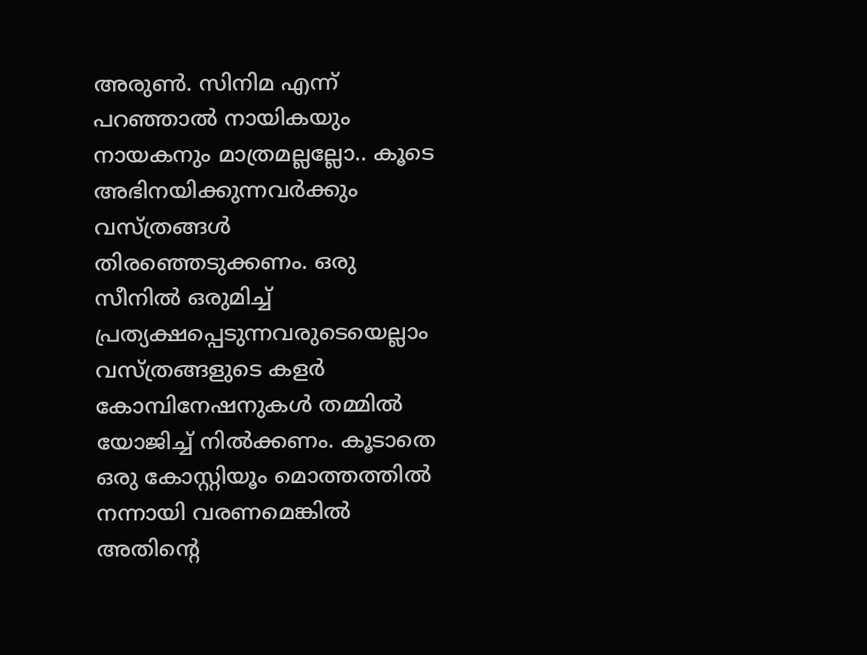അരുണ്‍. സിനിമ എന്ന് പറഞ്ഞാല്‍ നായികയും നായകനും മാത്രമല്ലല്ലോ.. കൂടെ അഭിനയിക്കുന്നവര്‍ക്കും വസ്ത്രങ്ങള്‍ തിരഞ്ഞെടുക്കണം. ഒരു സീനില്‍ ഒരുമിച്ച് പ്രത്യക്ഷപ്പെടുന്നവരുടെയെല്ലാം വസ്ത്രങ്ങളുടെ കളര്‍ കോമ്പിനേഷനുകള്‍ തമ്മില്‍ യോജിച്ച് നില്‍ക്കണം. കൂടാതെ ഒരു കോസ്റ്റിയൂം മൊത്തത്തില്‍ നന്നായി വരണമെങ്കില്‍ അതിന്റെ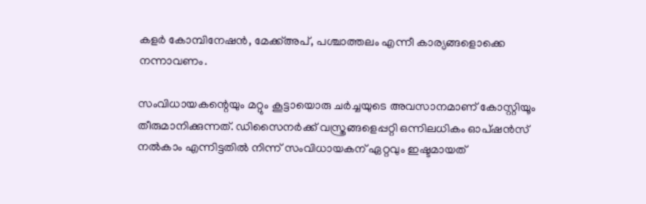കളര്‍ കോമ്പിനേഷന്‍, മേക്ക്അപ്, പശ്ചാത്തലം എന്നീ കാര്യങ്ങളൊക്കെ നന്നാവണം.

സംവിധായകന്റെയും മറ്റും കൂട്ടായൊരു ചര്‍ച്ചയുടെ അവസാനമാണ് കോസ്റ്റിയൂം തീരുമാനിക്കുന്നത്. ഡിസൈനര്‍ക്ക് വസ്ത്രങ്ങളെപ്പറ്റി ഒന്നിലധികം ഓപ്ഷന്‍സ് നല്‍കാം എന്നിട്ടതില്‍ നിന്ന് സംവിധായകന് ഏറ്റവും ഇഷ്ടമായത്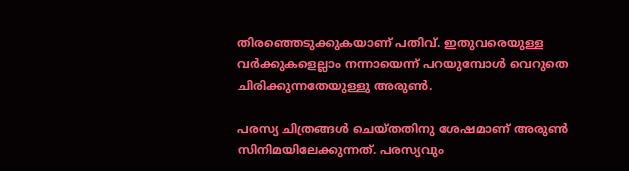തിരഞ്ഞെടുക്കുകയാണ് പതിവ്. ഇതുവരെയുള്ള വര്‍ക്കുകളെല്ലാം നന്നായെന്ന് പറയുമ്പോള്‍ വെറുതെ ചിരിക്കുന്നതേയുള്ളു അരുണ്‍.

പരസ്യ ചിത്രങ്ങള്‍ ചെയ്തതിനു ശേഷമാണ് അരുണ്‍ സിനിമയിലേക്കുന്നത്. പരസ്യവും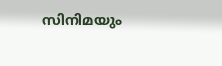സിനിമയും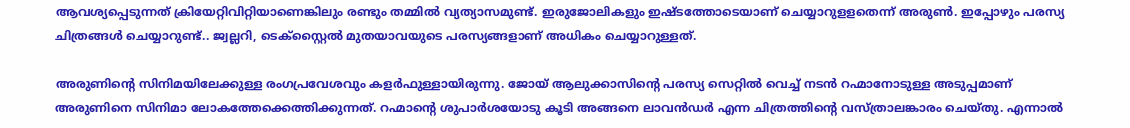ആവശ്യപ്പെടുന്നത് ക്രിയേറ്റിവിറ്റിയാണെങ്കിലും രണ്ടും തമ്മില്‍ വ്യത്യാസമുണ്ട്. ഇരുജോലികളും ഇഷ്ടത്തോടെയാണ് ചെയ്യാറുളളതെന്ന് അരുണ്‍. ഇപ്പോഴും പരസ്യ ചിത്രങ്ങള്‍ ചെയ്യാറുണ്ട്.. ജ്വല്ലറി, ടെക്‌സ്റ്റൈല്‍ മുതയാവയുടെ പരസ്യങ്ങളാണ് അധികം ചെയ്യാറുള്ളത്.

അരുണിന്റെ സിനിമയിലേക്കുള്ള രംഗപ്രവേശവും കളര്‍ഫുള്ളായിരുന്നു. ജോയ് ആലുക്കാസിന്റെ പരസ്യ സെറ്റില്‍ വെച്ച് നടന്‍ റഹ്മാനോടുള്ള അടുപ്പമാണ് അരുണിനെ സിനിമാ ലോകത്തേക്കെത്തിക്കുന്നത്. റഹ്മാന്റെ ശുപാര്‍ശയോടു കൂടി അങ്ങനെ ലാവന്‍ഡര്‍ എന്ന ചിത്രത്തിന്റെ വസ്ത്രാലങ്കാരം ചെയ്തു. എന്നാല്‍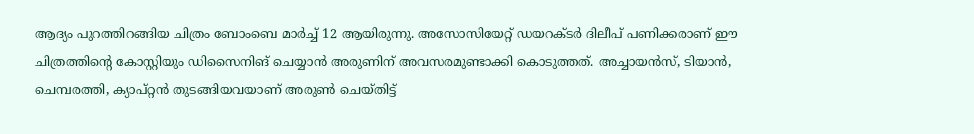ആദ്യം പുറത്തിറങ്ങിയ ചിത്രം ബോംബെ മാര്‍ച്ച് 12 ആയിരുന്നു. അസോസിയേറ്റ് ഡയറക്ടര്‍ ദിലീപ് പണിക്കരാണ് ഈ ചിത്രത്തിന്റെ കോസ്റ്റിയും ഡിസൈനിങ് ചെയ്യാന്‍ അരുണിന് അവസരമുണ്ടാക്കി കൊടുത്തത്. അച്ചായന്‍സ്, ടിയാന്‍, ചെമ്പരത്തി, ക്യാപ്റ്റന്‍ തുടങ്ങിയവയാണ് അരുണ്‍ ചെയ്തിട്ട്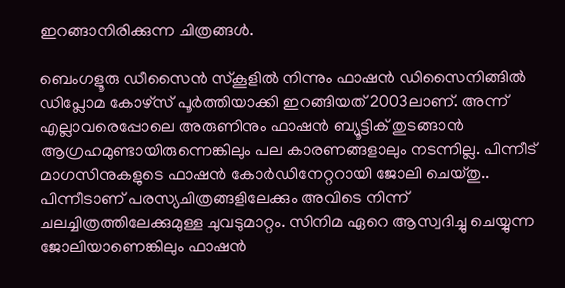ഇറങ്ങാനിരിക്കുന്ന ചിത്രങ്ങള്‍.

ബെംഗളൂരു ഡീസൈന്‍ സ്‌കൂളില്‍ നിന്നും ഫാഷന്‍ ഡിസൈനിങ്ങില്‍ ഡിപ്ലോമ കോഴ്‌സ് പൂര്‍ത്തിയാക്കി ഇറങ്ങിയത് 2003ലാണ്. അന്ന് എല്ലാവരെപ്പോലെ അരുണിനും ഫാഷന്‍ ബ്യൂട്ടിക് തുടങ്ങാന്‍ ആഗ്രഹമുണ്ടായിരുന്നെങ്കിലും പല കാരണങ്ങളാലും നടന്നില്ല. പിന്നീട് മാഗസിനുകളുടെ ഫാഷന്‍ കോര്‍ഡിനേറ്ററായി ജോലി ചെയ്തു.. പിന്നീടാണ് പരസ്യചിത്രങ്ങളിലേക്കും അവിടെ നിന്ന് ചലച്ചിത്രത്തിലേക്കുമുള്ള ചുവടുമാറ്റം. സിനിമ ഏറെ ആസ്വദിച്ചു ചെയ്യുന്ന ജോലിയാണെങ്കിലും ഫാഷന്‍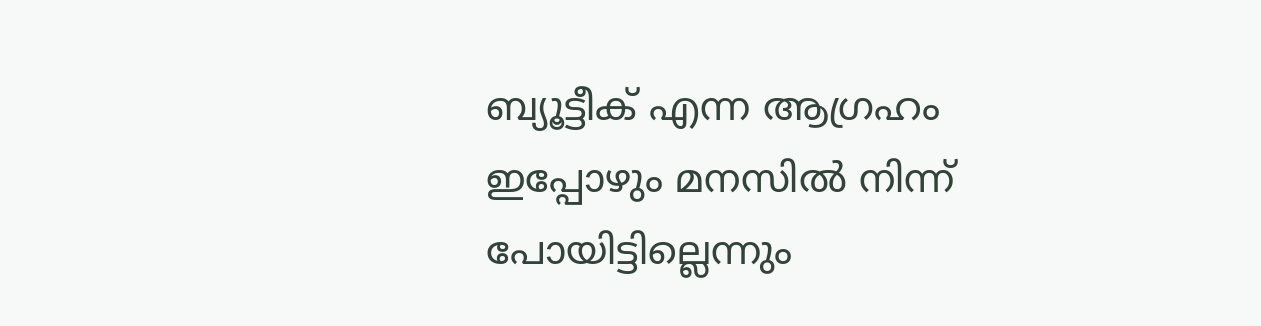ബ്യൂട്ടീക് എന്ന ആഗ്രഹം ഇപ്പോഴും മനസില്‍ നിന്ന് പോയിട്ടില്ലെന്നും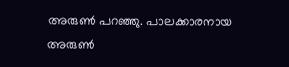അരുണ്‍ പറഞ്ഞു. പാലക്കാരനായ അരുണ്‍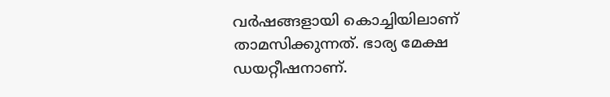വര്‍ഷങ്ങളായി കൊച്ചിയിലാണ് താമസിക്കുന്നത്. ഭാര്യ മേക്ഷ ഡയറ്റീഷനാണ്.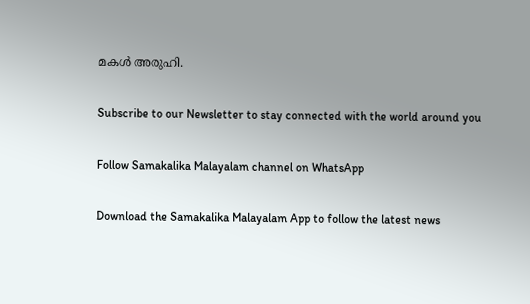മകള്‍ അരുഹി.

Subscribe to our Newsletter to stay connected with the world around you

Follow Samakalika Malayalam channel on WhatsApp

Download the Samakalika Malayalam App to follow the latest news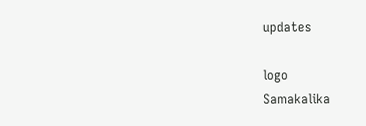updates

logo
Samakalika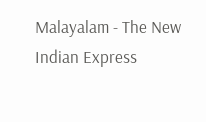Malayalam - The New Indian Express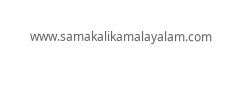www.samakalikamalayalam.com